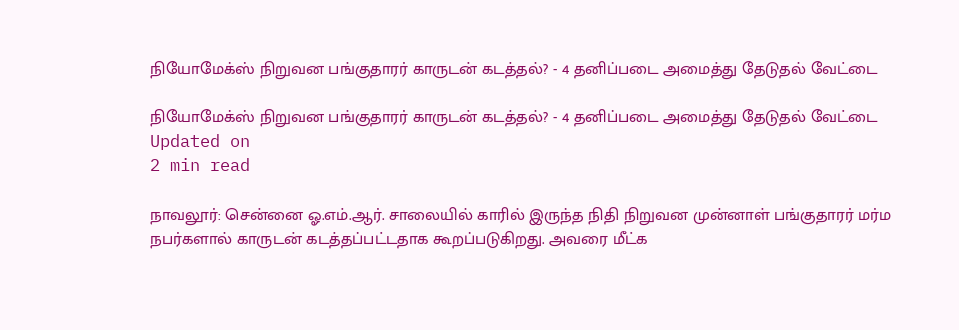நியோமேக்ஸ் நிறுவன பங்குதாரர் காருடன் கடத்தல்? - 4 தனிப்படை அமைத்து தேடுதல் வேட்டை

நியோமேக்ஸ் நிறுவன பங்குதாரர் காருடன் கடத்தல்? - 4 தனிப்படை அமைத்து தேடுதல் வேட்டை
Updated on
2 min read

நாவலூர்: சென்னை ஓ.எம்.ஆர். சாலையில் காரில் இருந்த நிதி நிறுவன முன்னாள் பங்குதாரர் மர்ம நபர்களால் காருடன் கடத்தப்பட்டதாக கூறப்படுகிறது. அவரை மீட்க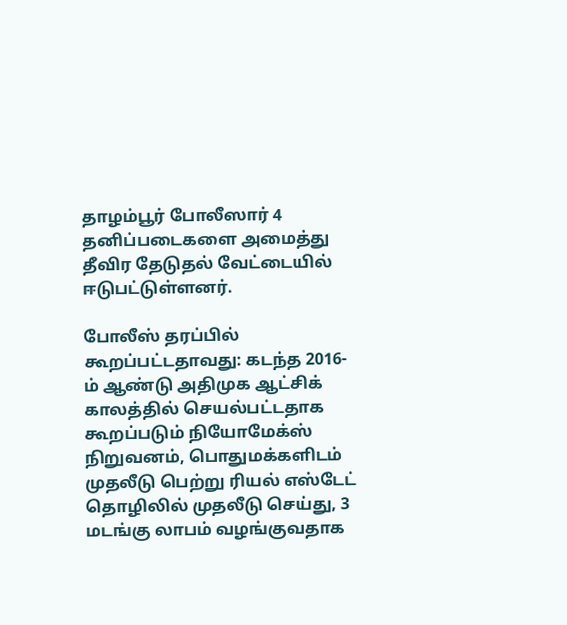தாழம்பூர் போலீஸார் 4 தனிப்படைகளை அமைத்து தீவிர தேடுதல் வேட்டையில் ஈடுபட்டுள்ளனர்.

போலீஸ் தரப்பில் கூறப்பட்டதாவது: கடந்த 2016-ம் ஆண்டு அதிமுக ஆட்சிக் காலத்தில் செயல்பட்டதாக கூறப்படும் நியோமேக்ஸ் நிறுவனம், பொதுமக்களிடம் முதலீடு பெற்று ரியல் எஸ்டேட் தொழிலில் முதலீடு செய்து, 3 மடங்கு லாபம் வழங்குவதாக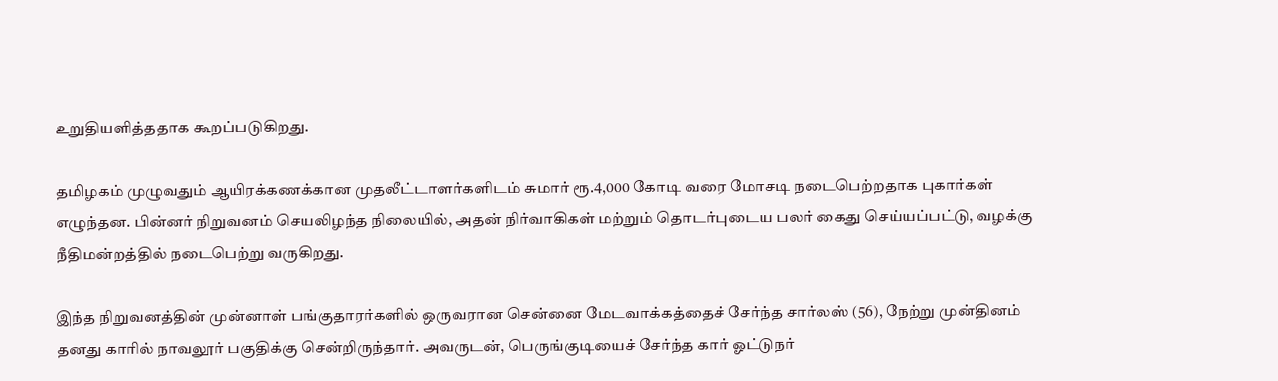உறுதியளித்ததாக கூறப்படுகிறது.

தமிழகம் முழுவதும் ஆயிரக்கணக்கான முதலீட்டாளர்களிடம் சுமார் ரூ.4,000 கோடி வரை மோசடி நடைபெற்றதாக புகார்கள் எழுந்தன. பின்னர் நிறுவனம் செயலிழந்த நிலையில், அதன் நிர்வாகிகள் மற்றும் தொடர்புடைய பலர் கைது செய்யப்பட்டு, வழக்கு நீதிமன்றத்தில் நடைபெற்று வருகிறது.

இந்த நிறுவனத்தின் முன்னாள் பங்குதாரர்களில் ஒருவரான சென்னை மேடவாக்கத்தைச் சேர்ந்த சார்லஸ் (56), நேற்று முன்தினம் தனது காரில் நாவலூர் பகுதிக்கு சென்றிருந்தார். அவருடன், பெருங்குடியைச் சேர்ந்த கார் ஓட்டுநர்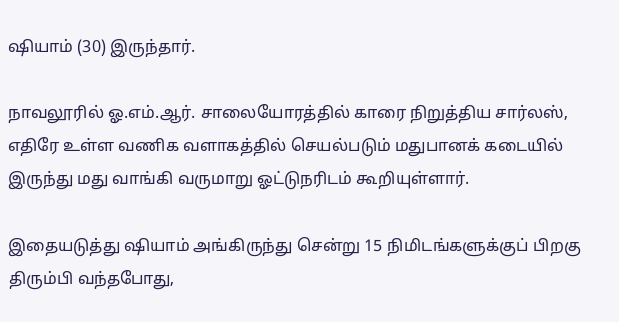ஷியாம் (30) இருந்தார்.

நாவலூரில் ஓ.எம்.ஆர். சாலையோரத்தில் காரை நிறுத்திய சார்லஸ், எதிரே உள்ள வணிக வளாகத்தில் செயல்படும் மதுபானக் கடையில் இருந்து மது வாங்கி வருமாறு ஓட்டுநரிடம் கூறியுள்ளார்.

இதையடுத்து ஷியாம் அங்கிருந்து சென்று 15 நிமிடங்களுக்குப் பிறகு திரும்பி வந்தபோது,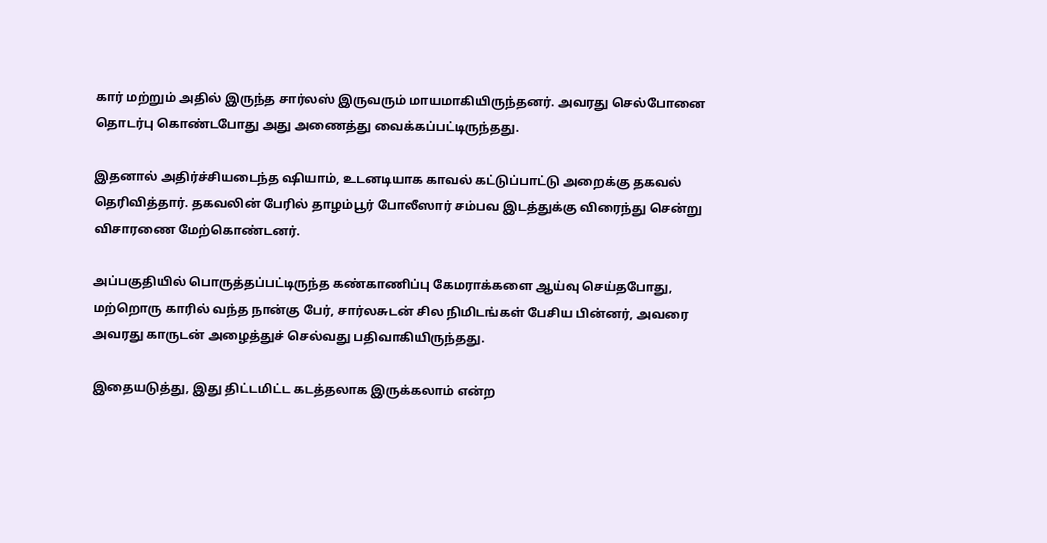கார் மற்றும் அதில் இருந்த சார்லஸ் இருவரும் மாயமாகியிருந்தனர். அவரது செல்போனை தொடர்பு கொண்டபோது அது அணைத்து வைக்கப்பட்டிருந்தது.

இதனால் அதிர்ச்சியடைந்த ஷியாம், உடனடியாக காவல் கட்டுப்பாட்டு அறைக்கு தகவல் தெரிவித்தார். தகவலின் பேரில் தாழம்பூர் போலீஸார் சம்பவ இடத்துக்கு விரைந்து சென்று விசாரணை மேற்கொண்டனர்.

அப்பகுதியில் பொருத்தப்பட்டிருந்த கண்காணிப்பு கேமராக்களை ஆய்வு செய்தபோது, மற்றொரு காரில் வந்த நான்கு பேர், சார்லசுடன் சில நிமிடங்கள் பேசிய பின்னர், அவரை அவரது காருடன் அழைத்துச் செல்வது பதிவாகியிருந்தது.

இதையடுத்து, இது திட்டமிட்ட கடத்தலாக இருக்கலாம் என்ற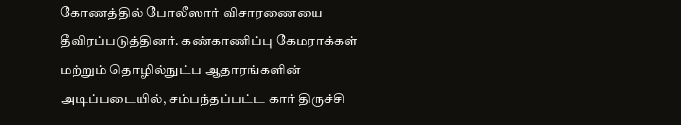கோணத்தில் போலீஸார் விசாரணையை தீவிரப்படுத்தினர். கண்காணிப்பு கேமராக்கள் மற்றும் தொழில்நுட்ப ஆதாரங்களின் அடிப்படையில், சம்பந்தப்பட்ட கார் திருச்சி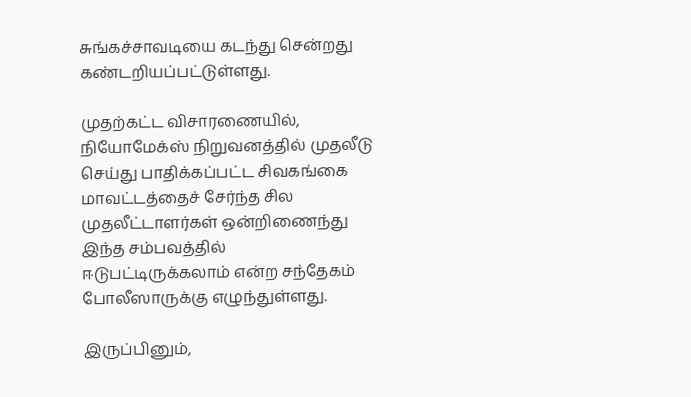சுங்கச்சாவடியை கடந்து சென்றது கண்டறியப்பட்டுள்ளது.

முதற்கட்ட விசாரணையில், நியோமேக்ஸ் நிறுவனத்தில் முதலீடு செய்து பாதிக்கப்பட்ட சிவகங்கை மாவட்டத்தைச் சேர்ந்த சில முதலீட்டாளர்கள் ஒன்றிணைந்து இந்த சம்பவத்தில் ஈடுபட்டிருக்கலாம் என்ற சந்தேகம் போலீஸாருக்கு எழுந்துள்ளது.

இருப்பினும்,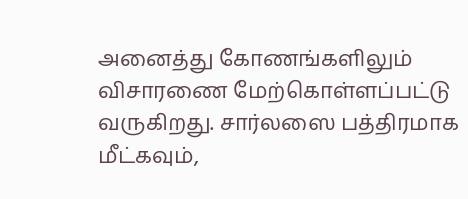அனைத்து கோணங்களிலும் விசாரணை மேற்கொள்ளப்பட்டு வருகிறது. சார்லஸை பத்திரமாக மீட்கவும்,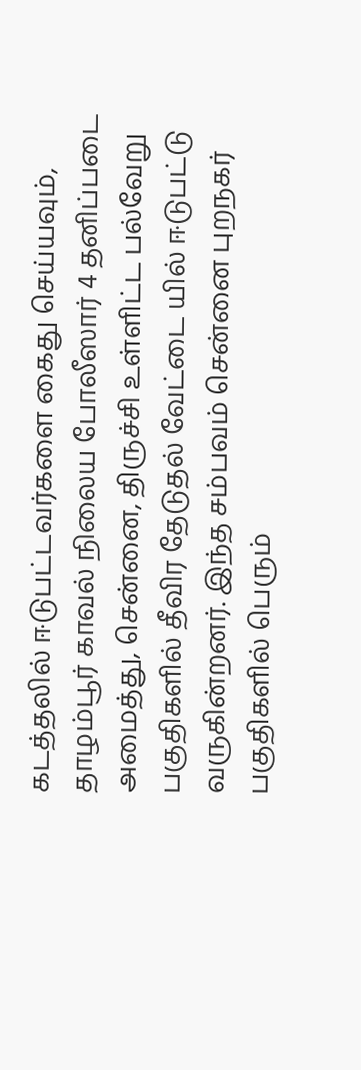கடத்தலில் ஈடுபட்டவர்களை கைது செய்யவும், தாழம்பூர் காவல் நிலைய போலீஸார் 4 தனிப்படை அமைத்து, சென்னை, திருச்சி உள்ளிட்ட பல்வேறு பகுதிகளில் தீவிர தேடுதல் வேட்டை யில் ஈடுபட்டு வருகின்றனர். இந்த சம்பவம் சென்னை புறநகர் பகுதிகளில் பெரும்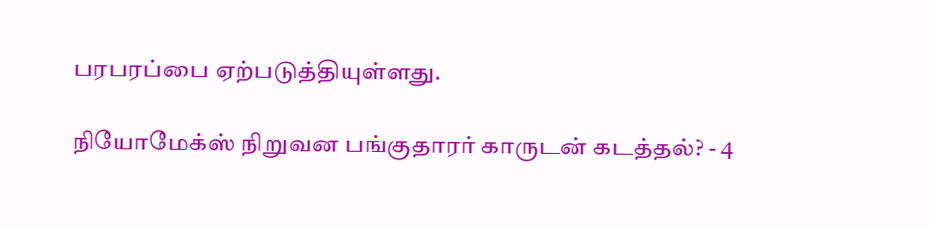பரபரப்பை ஏற்படுத்தியுள்ளது.

நியோமேக்ஸ் நிறுவன பங்குதாரர் காருடன் கடத்தல்? - 4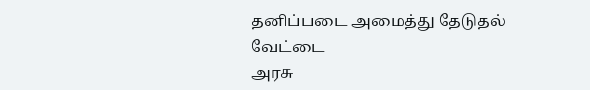தனிப்படை அமைத்து தேடுதல் வேட்டை
அரசு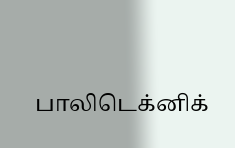பாலிடெக்னிக்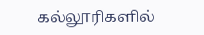கல்லூரிகளில்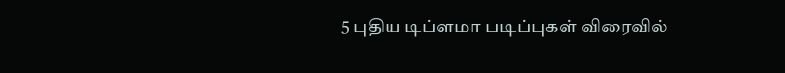5 புதிய டிப்ளமா படிப்புகள் விரைவில்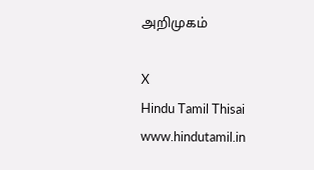அறிமுகம்

X
Hindu Tamil Thisai
www.hindutamil.in